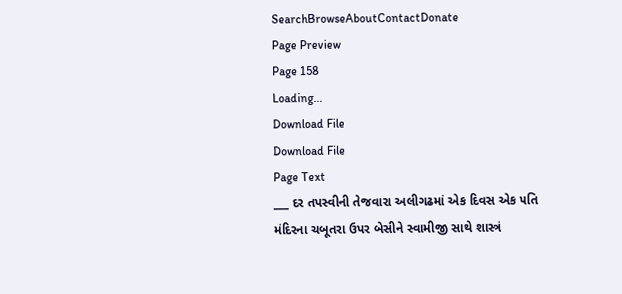SearchBrowseAboutContactDonate
Page Preview
Page 158
Loading...
Download File
Download File
Page Text
___ દર તપસ્વીની તેજવારા અલીગઢમાં એક દિવસ એક ૫તિ મંદિરના ચબૂતરા ઉપર બેસીને સ્વામીજી સાથે શાસ્ત્રં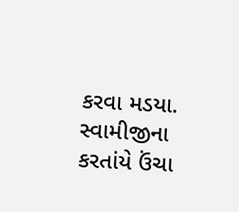કરવા મડયા. સ્વામીજીના કરતાંયે ઉંચા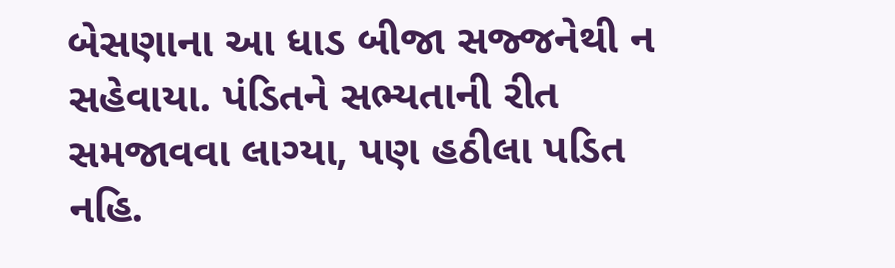બેસણાના આ ધાડ બીજા સજ્જનેથી ન સહેવાયા. પંડિતને સભ્યતાની રીત સમજાવવા લાગ્યા, પણ હઠીલા પડિત નહિ.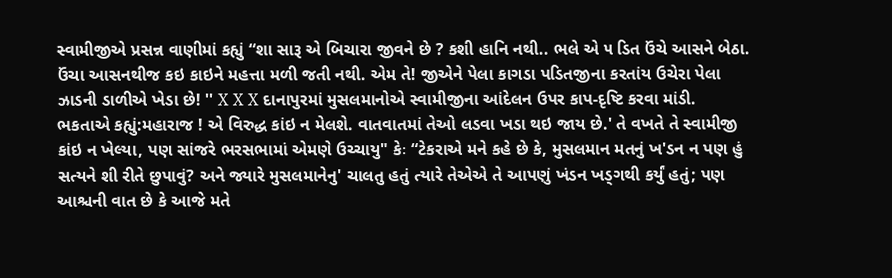સ્વામીજીએ પ્રસન્ન વાણીમાં કહ્યું “શા સારૂ એ બિચારા જીવને છે ? કશી હાનિ નથી.. ભલે એ ૫ ડિત ઉંચે આસને બેઠા. ઉંચા આસનથીજ કઇ કાઇને મહત્તા મળી જતી નથી. એમ તે! જીએને પેલા કાગડા પડિતજીના કરતાંય ઉચેરા પેલા ઝાડની ડાળીએ ખેડા છે! '' X X X દાનાપુરમાં મુસલમાનોએ સ્વામીજીના આંદેલન ઉપર કાપ-દૃષ્ટિ કરવા માંડી. ભકતાએ કહ્યું:મહારાજ ! એ વિરુદ્ધ કાંઇ ન મેલશે. વાતવાતમાં તેઓ લડવા ખડા થઇ જાય છે.' તે વખતે તે સ્વામીજી કાંઇ ન ખેલ્યા, પણ સાંજરે ભરસભામાં એમણે ઉચ્ચાયુ" કેઃ “ટેકરાએ મને કહે છે કે, મુસલમાન મતનું ખ'ડન ન પણ હું સત્યને શી રીતે છુપાવું? અને જ્યારે મુસલમાનેનુ' ચાલતુ હતું ત્યારે તેએએ તે આપણું ખંડન ખડ્ગથી કર્યું હતું; પણ આશ્ચની વાત છે કે આજે મતે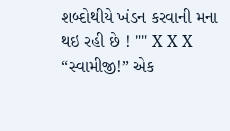શબ્દોથીયે ખંડન કરવાની મના થઇ રહી છે ! "" X X X “સ્વામીજી!” એક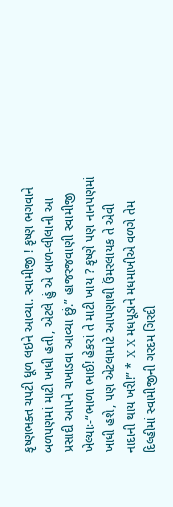કૃષ્ણભક્ત ચપટી ધૂળ લઇને આવ્યા. સ્વામીજી ! કૃષ્ણ ભગવાને બળપણમાં માટી ખાધી હતી, એટલે હું એ બાળ-લીલાની આ પ્રસાદી આપને ચખાડવા આવ્યા છું.” હાજરજવાણી સ્વામીજી ખેલ્યાઃ-“ભાળા ભાઈ! હેકરાં તે માટી ખાય ? કૃષ્ણે પણ નાનપણમાં ખાધી હશે, પણ એટલામાટે આપણાથી ઉંમરલાયક તે એવી નાદાની થાય ખરી!” * X X મધપૂડાને મધમાખીએ વળગે તેમ દિલ્હીમાં સ્વામીજીની ગરદમ ગિરદી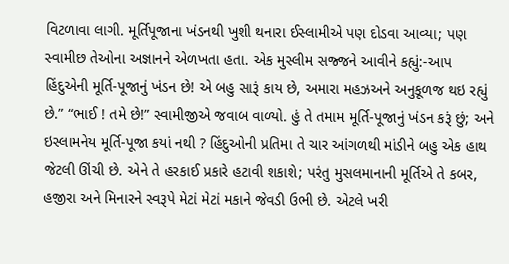વિટળાવા લાગી. મૂર્તિપૂજાના ખંડનથી ખુશી થનારા ઈસ્લામીએ પણ દોડવા આવ્યા; પણ સ્વામીછ તેઓના અજ્ઞાનને એળખતા હતા. એક મુસ્લીમ સજ્જને આવીને કહ્યું:-આપ હિંદુએની મૂર્તિ-પૂજાનું ખંડન છે! એ બહુ સારૂં કાય છે, અમારા મહઝઅને અનુકૂળજ થઇ રહ્યું છે.” “ભાઈ ! તમે છે!” સ્વામીજીએ જવાબ વાળ્યો. હું તે તમામ મૂર્તિ-પૂજાનું ખંડન કરૂં છું; અને ઇસ્લામનેય મૂર્તિ-પૂજા કયાં નથી ? હિંદુઓની પ્રતિમા તે ચાર આંગળથી માંડીને બહુ એક હાથ જેટલી ઊંચી છે. એને તે હરકાઈ પ્રકારે હટાવી શકાશે; પરંતુ મુસલમાનાની મૂર્તિએ તે કબર, હજીરા અને મિનારને સ્વરૂપે મેટાં મેટાં મકાને જેવડી ઉભી છે. એટલે ખરી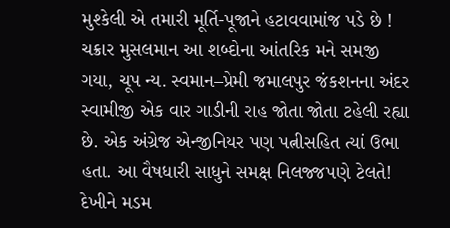મુશ્કેલી એ તમારી મૂર્તિ-પૂજાને હટાવવામાંજ પડે છે ! ચક્રાર મુસલમાન આ શબ્દોના આંતરિક મને સમજી ગયા, ચૂપ ન્ય. સ્વમાન–પ્રેમી જમાલપુર જંકશનના અંદર સ્વામીજી એક વાર ગાડીની રાહ જોતા જોતા ટહેલી રહ્યા છે. એક અંગ્રેજ એન્જીનિયર પણ પત્નીસહિત ત્યાં ઉભા હતા. આ વૈષધારી સાધુને સમક્ષ નિલજ્જપણે ટેલતે! દેખીને મડમ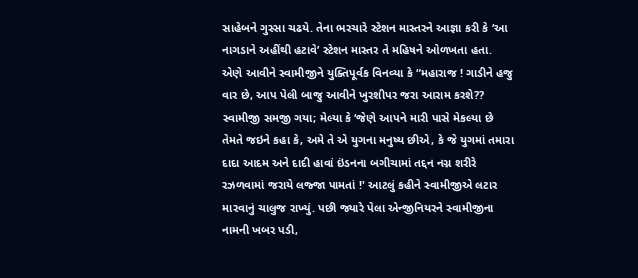સાહેબને ગુસ્સા ચઢયે. તેના ભરચારે સ્ટેશન માસ્તરને આજ્ઞા કરી કે ‘આ નાગડાને અહીંથી હટાવે’ સ્ટેશન માસ્તર તે મહિષને ઓળખતા હતા. એણે આવીને સ્વામીજીને યુક્તિપૂર્વક વિનવ્યા કે “મહારાજ ! ગાડીને હજુ વાર છે, આપ પેલી બાજુ આવીને ખુરશીપર જરા આરામ કરશે?? સ્વામીજી સમજી ગયા; મેલ્યા કે ‘જેણે આપને મારી પાસે મેકલ્યા છે તેમતે જઇને કહા કે, અમે તે એ યુગના મનુષ્ય છીએ, કે જે યુગમાં તમારા દાદા આદમ અને દાદી હાવાં ઇંડનના બગીચામાં તદ્દન નગ્ન શરીરે રઝળવામાં જરાયે લજ્જા પામતાં !' આટલું કહીને સ્વામીજીએ લટાર મારવાનું ચાલુજ રાખ્યું. પછી જ્યારે પેલા એન્જીનિયરને સ્વામીજીના નામની ખબર પડી,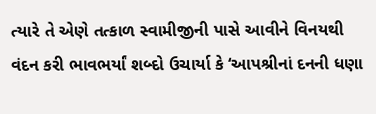ત્યારે તે એણે તત્કાળ સ્વામીજીની પાસે આવીને વિનયથી વંદન કરી ભાવભર્યાં શબ્દો ઉચાર્યા કે ‘આપશ્રીનાં દનની ધણા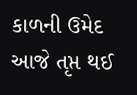કાળની ઉમેદ આજે તૃપ્ત થઈ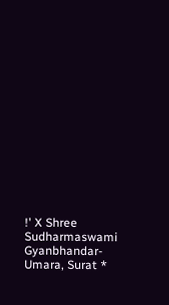!' X Shree Sudharmaswami Gyanbhandar-Umara, Surat *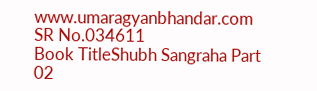www.umaragyanbhandar.com
SR No.034611
Book TitleShubh Sangraha Part 02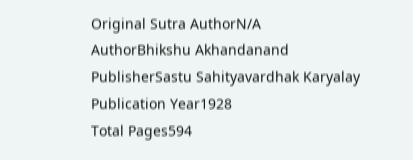Original Sutra AuthorN/A
AuthorBhikshu Akhandanand
PublisherSastu Sahityavardhak Karyalay
Publication Year1928
Total Pages594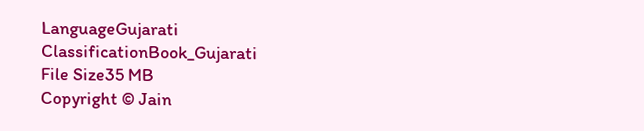LanguageGujarati
ClassificationBook_Gujarati
File Size35 MB
Copyright © Jain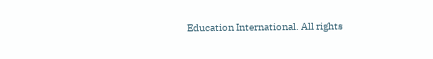Education International. All rights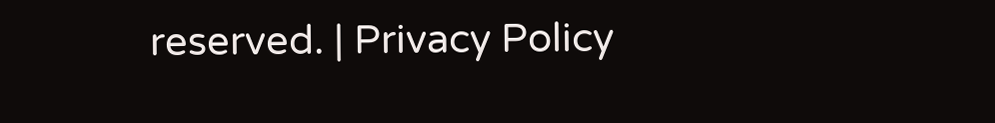reserved. | Privacy Policy